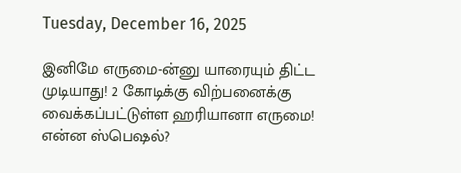Tuesday, December 16, 2025

இனிமே எருமை-ன்னு யாரையும் திட்ட முடியாது! 2 கோடிக்கு விற்பனைக்கு வைக்கப்பட்டுள்ள ஹரியானா எருமை! என்ன ஸ்பெஷல்?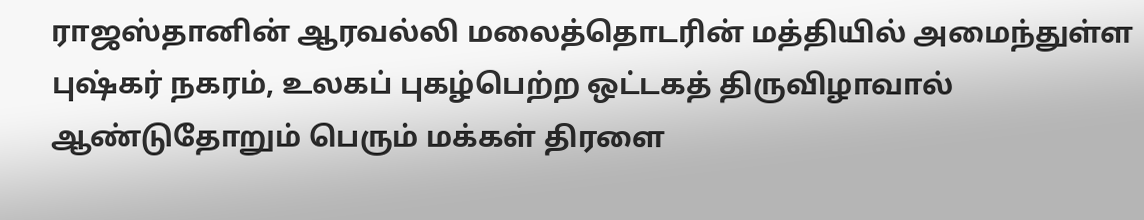ராஜஸ்தானின் ஆரவல்லி மலைத்தொடரின் மத்தியில் அமைந்துள்ள புஷ்கர் நகரம், உலகப் புகழ்பெற்ற ஒட்டகத் திருவிழாவால் ஆண்டுதோறும் பெரும் மக்கள் திரளை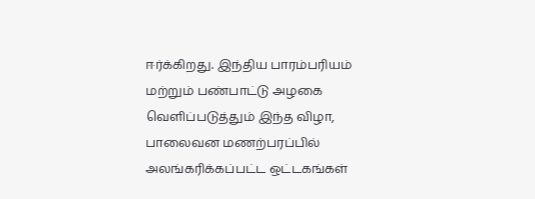ஈர்க்கிறது. இந்திய பாரம்பரியம் மற்றும் பண்பாட்டு அழகை வெளிப்படுத்தும் இந்த விழா, பாலைவன மணற்பரப்பில் அலங்கரிக்கப்பட்ட ஒட்டகங்கள்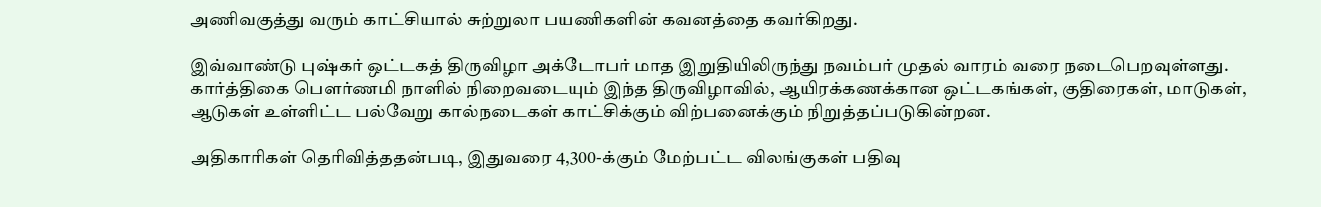அணிவகுத்து வரும் காட்சியால் சுற்றுலா பயணிகளின் கவனத்தை கவர்கிறது.

இவ்வாண்டு புஷ்கர் ஒட்டகத் திருவிழா அக்டோபர் மாத இறுதியிலிருந்து நவம்பர் முதல் வாரம் வரை நடைபெறவுள்ளது. கார்த்திகை பௌர்ணமி நாளில் நிறைவடையும் இந்த திருவிழாவில், ஆயிரக்கணக்கான ஒட்டகங்கள், குதிரைகள், மாடுகள், ஆடுகள் உள்ளிட்ட பல்வேறு கால்நடைகள் காட்சிக்கும் விற்பனைக்கும் நிறுத்தப்படுகின்றன.

அதிகாரிகள் தெரிவித்ததன்படி, இதுவரை 4,300-க்கும் மேற்பட்ட விலங்குகள் பதிவு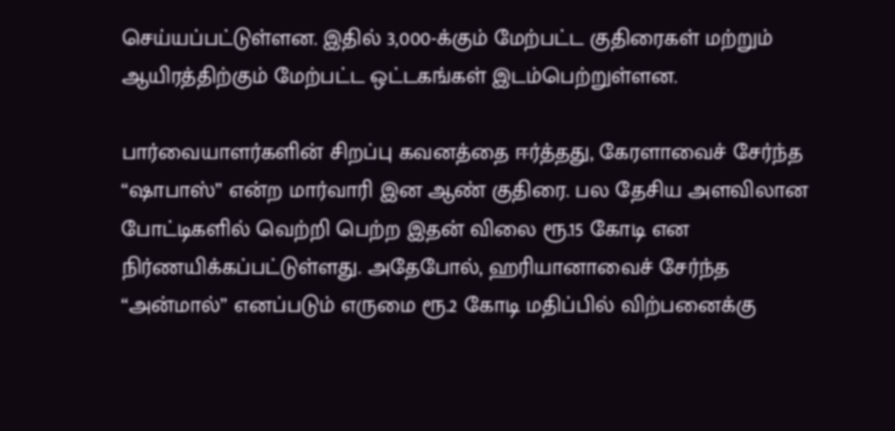செய்யப்பட்டுள்ளன. இதில் 3,000-க்கும் மேற்பட்ட குதிரைகள் மற்றும் ஆயிரத்திற்கும் மேற்பட்ட ஒட்டகங்கள் இடம்பெற்றுள்ளன.

பார்வையாளர்களின் சிறப்பு கவனத்தை ஈர்த்தது, கேரளாவைச் சேர்ந்த “ஷாபாஸ்” என்ற மார்வாரி இன ஆண் குதிரை. பல தேசிய அளவிலான போட்டிகளில் வெற்றி பெற்ற இதன் விலை ரூ.15 கோடி என நிர்ணயிக்கப்பட்டுள்ளது. அதேபோல், ஹரியானாவைச் சேர்ந்த “அன்மால்” எனப்படும் எருமை ரூ.2 கோடி மதிப்பில் விற்பனைக்கு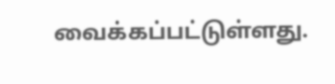வைக்கப்பட்டுள்ளது.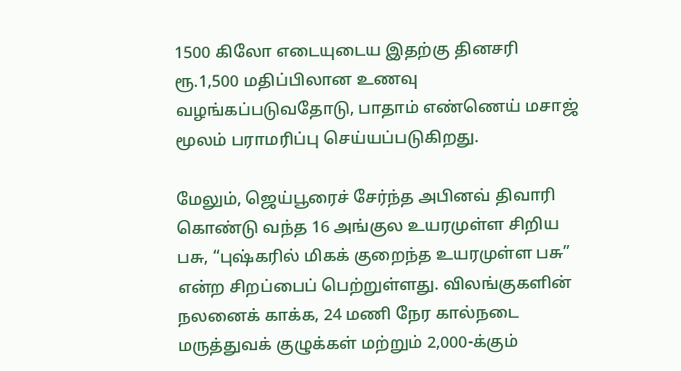1500 கிலோ எடையுடைய இதற்கு தினசரி ரூ.1,500 மதிப்பிலான உணவு வழங்கப்படுவதோடு, பாதாம் எண்ணெய் மசாஜ் மூலம் பராமரிப்பு செய்யப்படுகிறது.

மேலும், ஜெய்பூரைச் சேர்ந்த அபினவ் திவாரி கொண்டு வந்த 16 அங்குல உயரமுள்ள சிறிய பசு, “புஷ்கரில் மிகக் குறைந்த உயரமுள்ள பசு” என்ற சிறப்பைப் பெற்றுள்ளது. விலங்குகளின் நலனைக் காக்க, 24 மணி நேர கால்நடை மருத்துவக் குழுக்கள் மற்றும் 2,000-க்கும்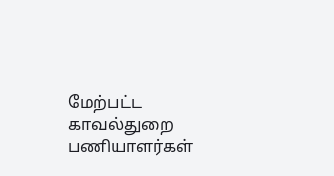மேற்பட்ட காவல்துறை பணியாளர்கள்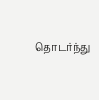தொடர்ந்து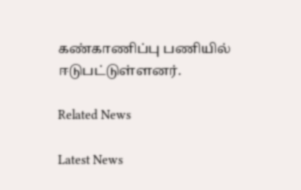கண்காணிப்பு பணியில் ஈடுபட்டுள்ளனர்.

Related News

Latest News